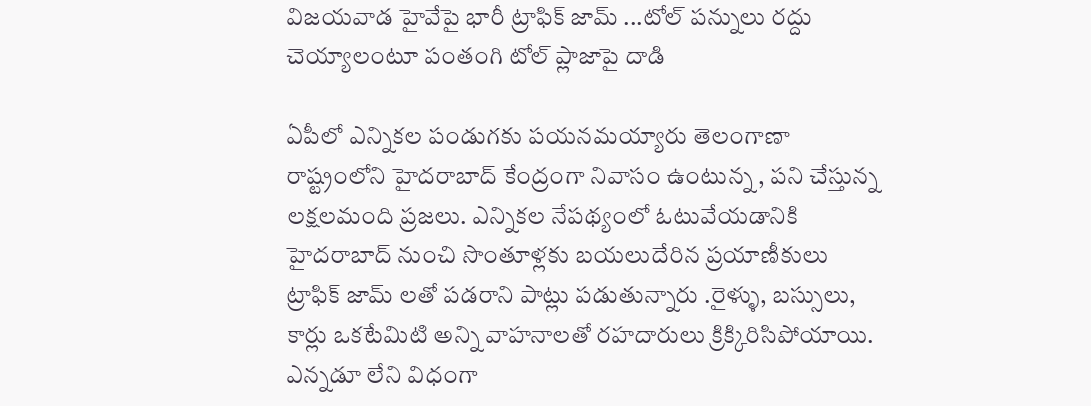విజయవాడ హైవేపై భారీ ట్రాఫిక్ జామ్ ...టోల్ పన్నులు రద్దు చెయ్యాలంటూ పంతంగి టోల్ ప్లాజాపై దాడి

ఏపీలో ఎన్నికల పండుగకు పయనమయ్యారు తెలంగాణా రాష్ట్రంలోని హైదరాబాద్ కేంద్రంగా నివాసం ఉంటున్న , పని చేస్తున్న లక్షలమంది ప్రజలు. ఎన్నికల నేపథ్యంలో ఓటువేయడానికి హైదరాబాద్ నుంచి సొంతూళ్లకు బయలుదేరిన ప్రయాణీకులు ట్రాఫిక్ జామ్ లతో పడరాని పాట్లు పడుతున్నారు .రైళ్ళు, బస్సులు, కార్లు ఒకటేమిటి అన్ని వాహనాలతో రహదారులు క్రిక్కిరిసిపోయాయి. ఎన్నడూ లేని విధంగా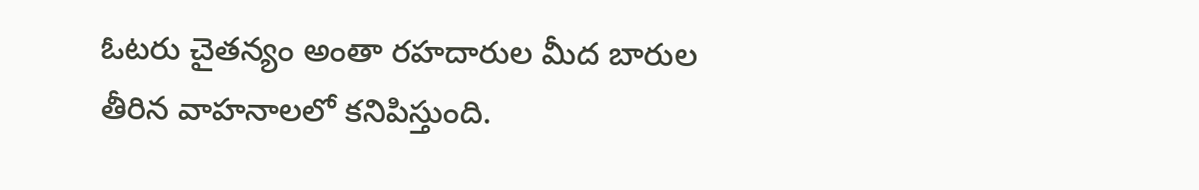ఓటరు చైతన్యం అంతా రహదారుల మీద బారుల తీరిన వాహనాలలో కనిపిస్తుంది.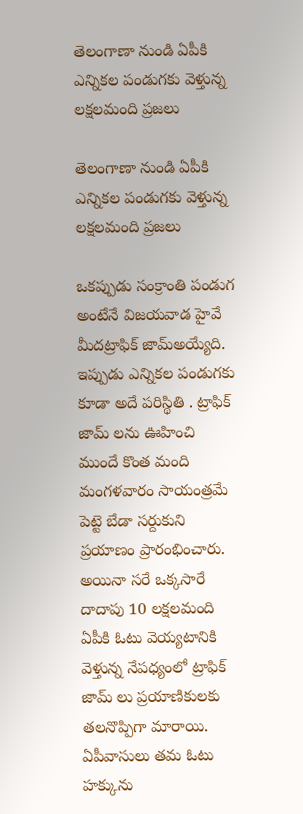తెలంగాణా నుండి ఏపీకి ఎన్నికల పండుగకు వెళ్తున్న లక్షలమంది ప్రజలు

తెలంగాణా నుండి ఏపీకి ఎన్నికల పండుగకు వెళ్తున్న లక్షలమంది ప్రజలు

ఒకప్పుడు సంక్రాంతి పండుగ అంటేనే విజయవాడ హైవే మీదట్రాఫిక్ జామ్అయ్యేది. ఇప్పుడు ఎన్నికల పండుగకు కూడా అదే పరిస్థితి . ట్రాఫిక్ జామ్ లను ఊహించి ముందే కొంత మంది మంగళవారం సాయంత్రమే పెట్టె బేడా సర్దుకుని ప్రయాణం ప్రారంభించారు. అయినా సరే ఒక్కసారే దాదాపు 10 లక్షలమంది ఏపీకి ఓటు వెయ్యటానికి వెళ్తున్న నేపధ్యంలో ట్రాఫిక్ జామ్ లు ప్రయాణికులకు తలనొప్పిగా మారాయి. ఏపీవాసులు తమ ఓటు హక్కును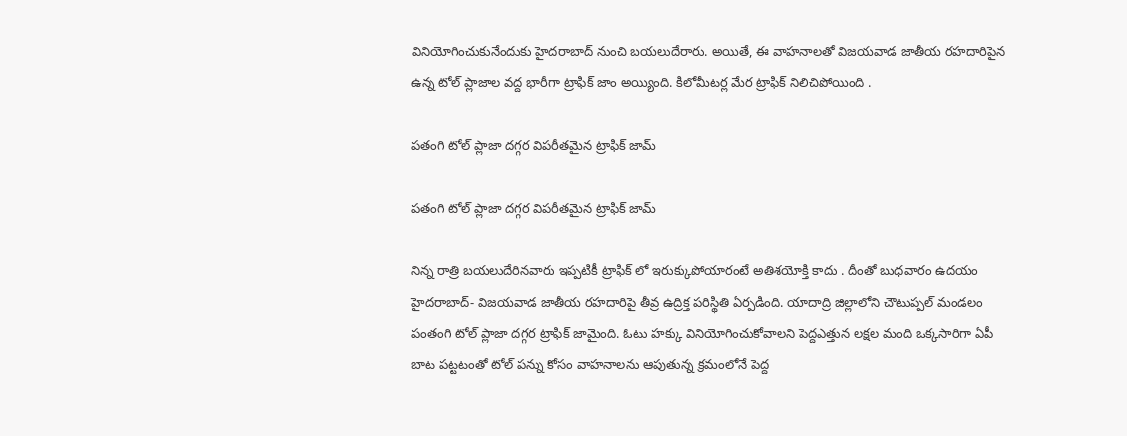వినియోగించుకునేందుకు హైదరాబాద్ నుంచి బయలుదేరారు. అయితే, ఈ వాహనాలతో విజయవాడ జాతీయ రహదారిపైన ఉన్న టోల్ ప్లాజాల వద్ద భారీగా ట్రాఫిక్ జాం అయ్యింది. కిలోమీటర్ల మేర ట్రాఫిక్ నిలిచిపోయింది .

పతంగి టోల్ ప్లాజా దగ్గర విపరీతమైన ట్రాఫిక్ జామ్

పతంగి టోల్ ప్లాజా దగ్గర విపరీతమైన ట్రాఫిక్ జామ్

నిన్న రాత్రి బయలుదేరినవారు ఇప్పటికీ ట్రాఫిక్ లో ఇరుక్కుపోయారంటే అతిశయోక్తి కాదు . దీంతో బుధవారం ఉదయం హైదరాబాద్- విజయవాడ జాతీయ రహదారిపై తీవ్ర ఉద్రిక్త పరిస్థితి ఏర్పడింది. యాదాద్రి జిల్లాలోని చౌటుప్పల్ మండలం పంతంగి టోల్ ప్లాజా దగ్గర ట్రాఫిక్ జామైంది. ఓటు హక్కు వినియోగించుకోవాలని పెద్దఎత్తున లక్షల మంది ఒక్కసారిగా ఏపీ బాట పట్టటంతో టోల్ పన్ను కోసం వాహనాలను ఆపుతున్న క్రమంలోనే పెద్ద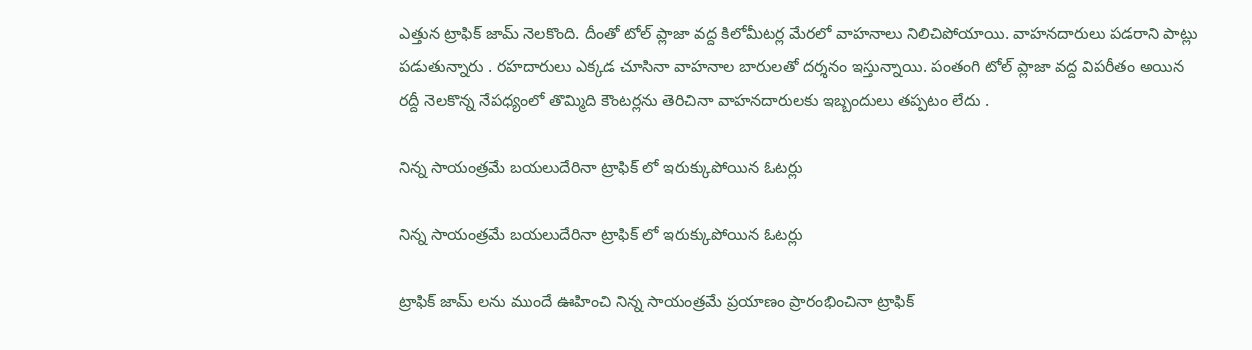ఎత్తున ట్రాఫిక్ జామ్ నెలకొంది. దీంతో టోల్ ప్లాజా వద్ద కిలోమీటర్ల మేరలో వాహనాలు నిలిచిపోయాయి. వాహనదారులు పడరాని పాట్లు పడుతున్నారు . రహదారులు ఎక్కడ చూసినా వాహనాల బారులతో దర్శనం ఇస్తున్నాయి. పంతంగి టోల్ ప్లాజా వద్ద విపరీతం అయిన రద్దీ నెలకొన్న నేపధ్యంలో తొమ్మిది కౌంటర్లను తెరిచినా వాహనదారులకు ఇబ్బందులు తప్పటం లేదు .

నిన్న సాయంత్రమే బయలుదేరినా ట్రాఫిక్ లో ఇరుక్కుపోయిన ఓటర్లు

నిన్న సాయంత్రమే బయలుదేరినా ట్రాఫిక్ లో ఇరుక్కుపోయిన ఓటర్లు

ట్రాఫిక్ జామ్ లను ముందే ఊహించి నిన్న సాయంత్రమే ప్రయాణం ప్రారంభించినా ట్రాఫిక్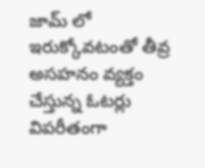జామ్ లో ఇరుక్కోవటంతో తీవ్ర అసహనం వ్యక్తం చేస్తున్న ఓటర్లు విపరీతంగా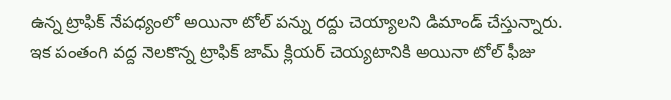ఉన్న ట్రాఫిక్ నేపధ్యంలో అయినా టోల్ పన్ను రద్దు చెయ్యాలని డిమాండ్ చేస్తున్నారు. ఇక పంతంగి వద్ద నెలకొన్న ట్రాఫిక్ జామ్ క్లియర్ చెయ్యటానికి అయినా టోల్ ఫీజు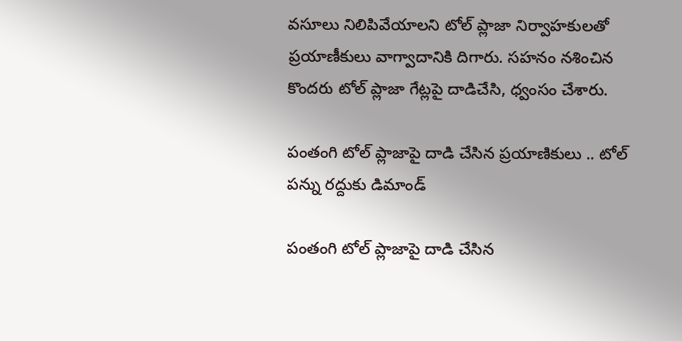వసూలు నిలిపివేయాలని టోల్ ప్లాజా నిర్వాహకులతో ప్రయాణీకులు వాగ్వాదానికి దిగారు. సహనం నశించిన కొందరు టోల్ ప్లాజా గేట్లపై దాడిచేసి, ధ్వంసం చేశారు.

పంతంగి టోల్ ప్లాజాపై దాడి చేసిన ప్రయాణికులు .. టోల్ పన్ను రద్దుకు డిమాండ్

పంతంగి టోల్ ప్లాజాపై దాడి చేసిన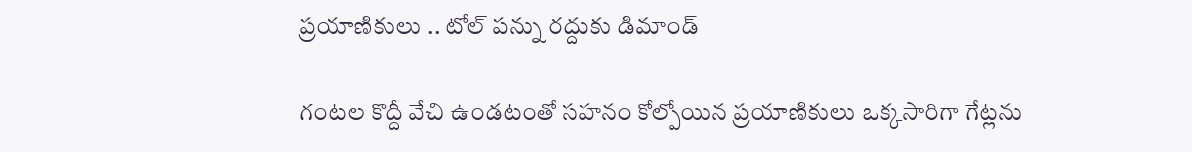ప్రయాణికులు .. టోల్ పన్ను రద్దుకు డిమాండ్

గంటల కొద్దీ వేచి ఉండటంతో సహనం కోల్పోయిన ప్రయాణికులు ఒక్కసారిగా గేట్లను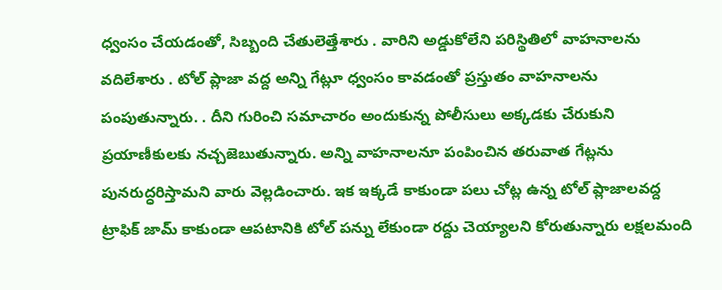ధ్వంసం చేయడంతో, సిబ్బంది చేతులెత్తేశారు . వారిని అడ్డుకోలేని పరిస్థితిలో వాహనాలను వదిలేశారు . టోల్ ప్లాజా వద్ద అన్ని గేట్లూ ధ్వంసం కావడంతో ప్రస్తుతం వాహనాలను పంపుతున్నారు. . దీని గురించి సమాచారం అందుకున్న పోలీసులు అక్కడకు చేరుకుని ప్రయాణీకులకు నచ్చజెబుతున్నారు. అన్ని వాహనాలనూ పంపించిన తరువాత గేట్లను పునరుద్ధరిస్తామని వారు వెల్లడించారు. ఇక ఇక్కడే కాకుండా పలు చోట్ల ఉన్న టోల్ ప్లాజాలవద్ద ట్రాఫిక్ జామ్ కాకుండా ఆపటానికి టోల్ పన్ను లేకుండా రద్దు చెయ్యాలని కోరుతున్నారు లక్షలమంది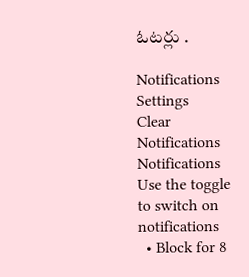ఓటర్లు .

Notifications
Settings
Clear Notifications
Notifications
Use the toggle to switch on notifications
  • Block for 8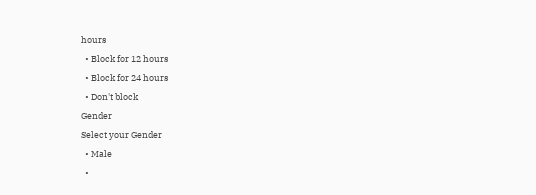hours
  • Block for 12 hours
  • Block for 24 hours
  • Don't block
Gender
Select your Gender
  • Male
  •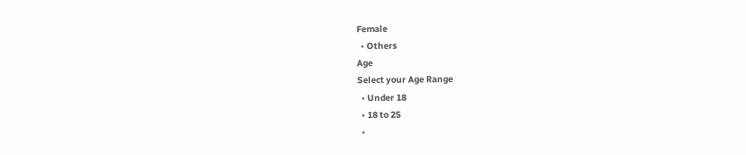Female
  • Others
Age
Select your Age Range
  • Under 18
  • 18 to 25
  •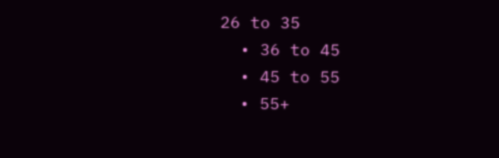26 to 35
  • 36 to 45
  • 45 to 55
  • 55+